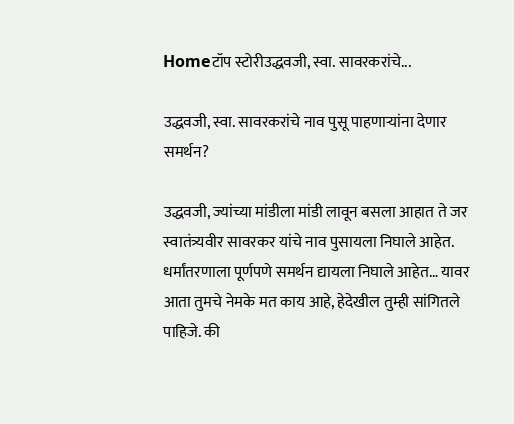Homeटॉप स्टोरीउद्धवजी, स्वा. सावरकरांचे...

उद्धवजी, स्वा. सावरकरांचे नाव पुसू पाहणाऱ्यांना देणार समर्थन?

उद्धवजी, ज्यांच्या मांडीला मांडी लावून बसला आहात ते जर स्वातंत्र्यवीर सावरकर यांचे नाव पुसायला निघाले आहेत. धर्मांतरणाला पूर्णपणे समर्थन द्यायला निघाले आहेत… यावर आता तुमचे नेमके मत काय आहे, हेदेखील तुम्ही सांगितले पाहिजे. की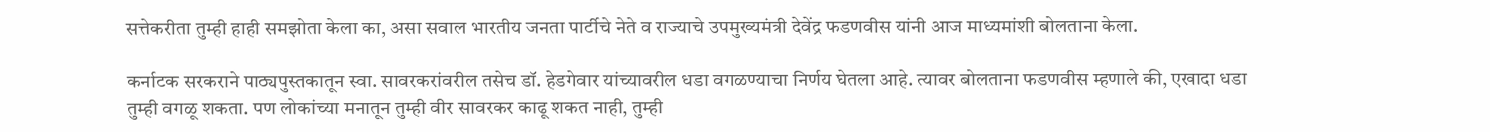सत्तेकरीता तुम्ही हाही समझोता केला का, असा सवाल भारतीय जनता पार्टीचे नेते व राज्याचे उपमुख्यमंत्री देवेंद्र फडणवीस यांनी आज माध्यमांशी बोलताना केला.

कर्नाटक सरकराने पाठ्यपुस्तकातून स्वा. सावरकरांवरील तसेच डॉ. हेडगेवार यांच्यावरील धडा वगळण्याचा निर्णय घेतला आहे. त्यावर बोलताना फडणवीस म्हणाले की, एखादा धडा तुम्ही वगळू शकता. पण लोकांच्या मनातून तुम्ही वीर सावरकर काढू शकत नाही, तुम्ही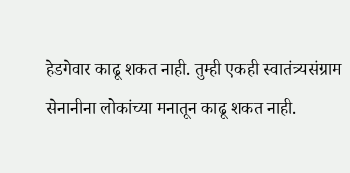हेडगेवार काढू शकत नाही. तुम्ही एकही स्वातंत्र्यसंग्राम सेनानीना लोकांच्या मनातून काढू शकत नाही.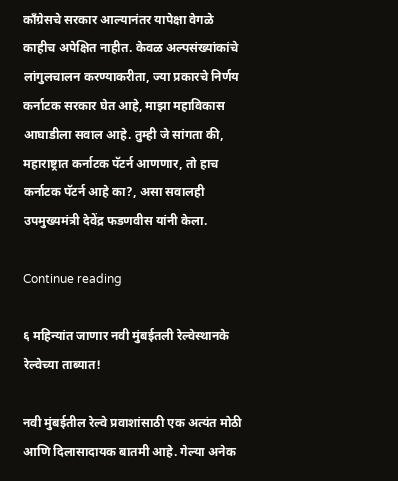काँग्रेसचे सरकार आल्यानंतर यापेक्षा वेगळे काहीच अपेक्षित नाहीत. केवळ अल्पसंख्यांकांचे लांगुलचालन करण्याकरीता, ज्या प्रकारचे निर्णय कर्नाटक सरकार घेत आहे, माझा महाविकास आघाडीला सवाल आहे. तुम्ही जे सांगता की, महाराष्ट्रात कर्नाटक पॅटर्न आणणार, तो हाच कर्नाटक पॅटर्न आहे का?, असा सवालही उपमुख्यमंत्री देवेंद्र फडणवीस यांनी केला.

Continue reading

६ महिन्यांत जाणार नवी मुंबईतली रेल्वेस्थानके रेल्वेच्या ताब्यात!

नवी मुंबईतील रेल्वे प्रवाशांसाठी एक अत्यंत मोठी आणि दिलासादायक बातमी आहे. गेल्या अनेक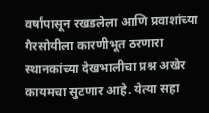वर्षांपासून रखडलेला आणि प्रवाशांच्या गैरसोयीला कारणीभूत ठरणारा स्थानकांच्या देखभालीचा प्रश्न अखेर कायमचा सुटणार आहे. येत्या सहा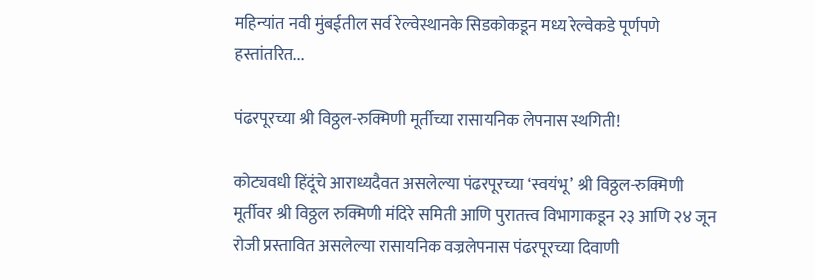महिन्यांत नवी मुंबईतील सर्व रेल्वेस्थानके सिडकोकडून मध्य रेल्वेकडे पूर्णपणे हस्तांतरित...

पंढरपूरच्या श्री विठ्ठल-रुक्मिणी मूर्तीच्या रासायनिक लेपनास स्थगिती!

कोट्यवधी हिंदूंचे आराध्यदैवत असलेल्या पंढरपूरच्या ‘स्वयंभू’ श्री विठ्ठल-रुक्मिणी मूर्तीवर श्री विठ्ठल रुक्मिणी मंदिरे समिती आणि पुरातत्त्व विभागाकडून २३ आणि २४ जून रोजी प्रस्तावित असलेल्या रासायनिक वज्रलेपनास पंढरपूरच्या दिवाणी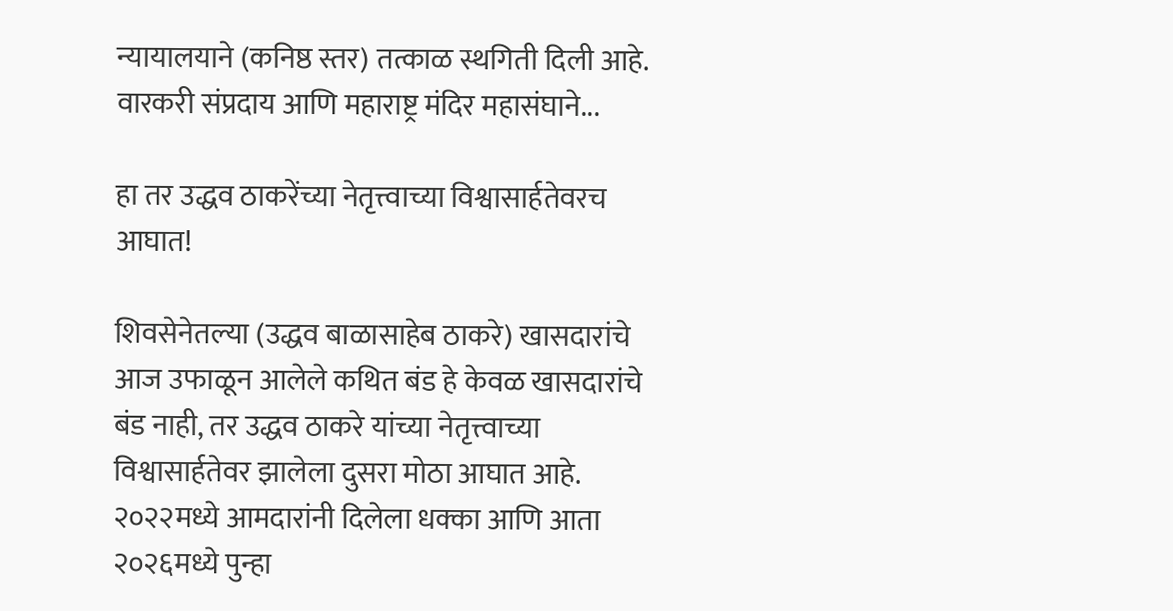न्यायालयाने (कनिष्ठ स्तर) तत्काळ स्थगिती दिली आहे. वारकरी संप्रदाय आणि महाराष्ट्र मंदिर महासंघाने...

हा तर उद्धव ठाकरेंच्या नेतृत्त्वाच्या विश्वासार्हतेवरच आघात!

शिवसेनेतल्या (उद्धव बाळासाहेब ठाकरे) खासदारांचे आज उफाळून आलेले कथित बंड हे केवळ खासदारांचे बंड नाही, तर उद्धव ठाकरे यांच्या नेतृत्त्वाच्या विश्वासार्हतेवर झालेला दुसरा मोठा आघात आहे. २०२२मध्ये आमदारांनी दिलेला धक्का आणि आता २०२६मध्ये पुन्हा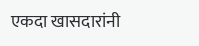एकदा खासदारांनी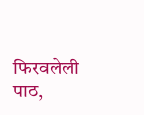फिरवलेली पाठ,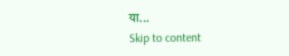या...
Skip to content